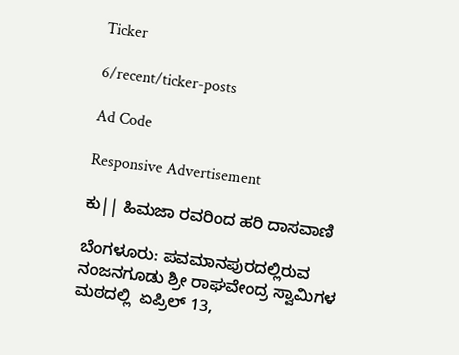Ticker

6/recent/ticker-posts

Ad Code

Responsive Advertisement

ಕು|| ಹಿಮಜಾ ರವರಿಂದ ಹರಿ ದಾಸವಾಣಿ

ಬೆಂಗಳೂರು: ಪವಮಾನಪುರದಲ್ಲಿರುವ ನಂಜನಗೂಡು ಶ್ರೀ ರಾಘವೇಂದ್ರ ಸ್ವಾಮಿಗಳ ಮಠದಲ್ಲಿ  ಏಪ್ರಿಲ್ 13,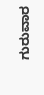ಗುರುವಾರ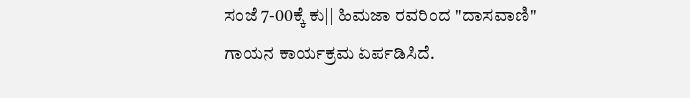ಸಂಜೆ 7-00ಕ್ಕೆ ಕು|| ಹಿಮಜಾ ರವರಿಂದ "ದಾಸವಾಣಿ" ಗಾಯನ ಕಾರ್ಯಕ್ರಮ ಏರ್ಪಡಿಸಿದೆ.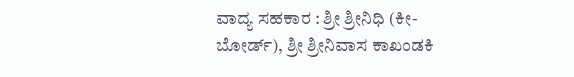ವಾದ್ಯ ಸಹಕಾರ : ಶ್ರೀ ಶ್ರೀನಿಧಿ (ಕೀ-ಬೋರ್ಡ್), ಶ್ರೀ ಶ್ರೀನಿವಾಸ ಕಾಖಂಡಕಿ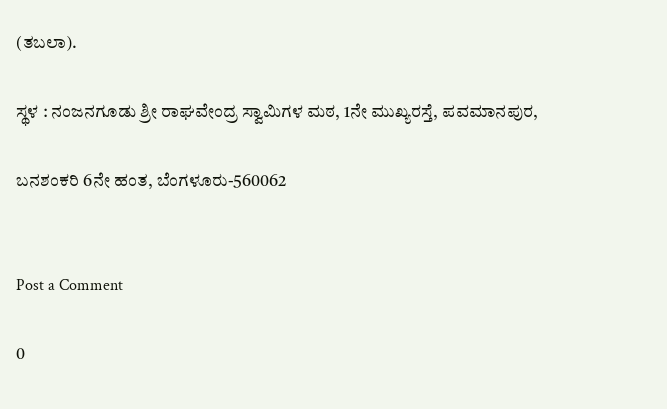(ತಬಲಾ).

ಸ್ಥಳ : ನಂಜನಗೂಡು ಶ್ರೀ ರಾಘವೇಂದ್ರ ಸ್ವಾಮಿಗಳ ಮಠ, 1ನೇ ಮುಖ್ಯರಸ್ತೆ, ಪವಮಾನಪುರ,

ಬನಶಂಕರಿ 6ನೇ ಹಂತ, ಬೆಂಗಳೂರು-560062


Post a Comment

0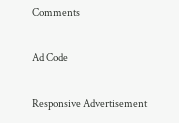Comments

Ad Code

Responsive Advertisement